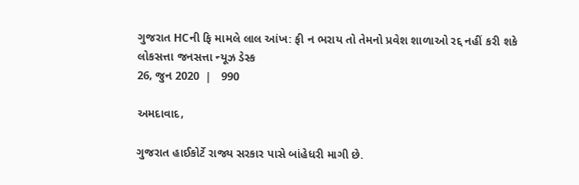ગુજરાત HCની ફિ મામલે લાલ આંખ: ફી ન ભરાય તો તેમનો પ્રવેશ શાળાઓ રદ્દ નહીં કરી શકે
લોકસત્તા જનસત્તા ન્યૂઝ ડેસ્ક
26, જુન 2020  |   990

અમદાવાદ,

ગુજરાત હાઈકોર્ટે રાજ્ય સરકાર પાસે બાંહેધરી માગી છે.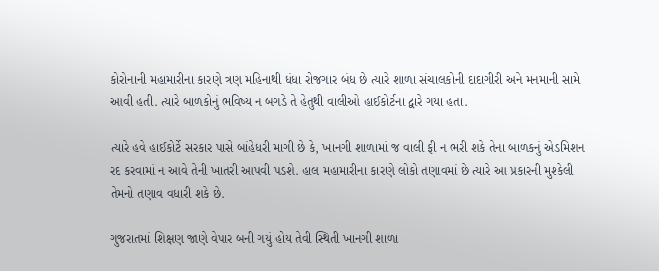કોરોનાની મહામારીના કારણે ત્રણ મહિનાથી ધંધા રોજગાર બંધ છે ત્યારે શાળા સંચાલકોની દાદાગીરી અને મનમાની સામે આવી હતી. ત્યારે બાળકોનું ભવિષ્ય ન બગડે તે હેતુથી વાલીઓ હાઈકોર્ટના દ્વારે ગયા હતા.

ત્યારે હવે હાઈકોર્ટે સરકાર પાસે બાંહેધરી માગી છે કે, ખાનગી શાળામાં જ વાલી ફી ન ભરી શકે તેના બાળકનું એડમિશન રદ કરવામાં ન આવે તેની ખાતરી આપવી પડશે. હાલ મહામારીના કારણે લોકો તણાવમાં છે ત્યારે આ પ્રકારની મુશ્કેલી તેમનો તણાવ વધારી શકે છે.

ગુજરાતમાં શિક્ષણ જાણે વેપાર બની ગયું હોય તેવી સ્થિતી ખાનગી શાળા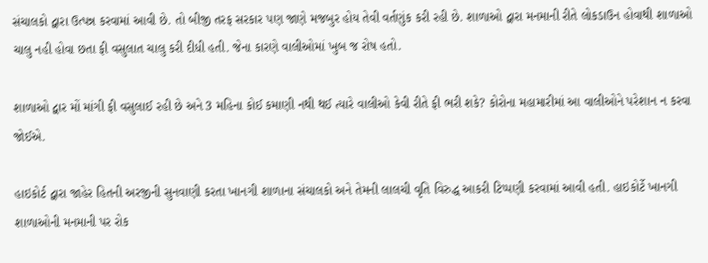સંચાલકો દ્વારા ઉત્પન્ન કરવામાં આવી છે. તો બીજી તરફ સરકાર પણ જાણે મજબુર હોય તેવી વર્તણુંક કરી રહી છે. શાળાઓ દ્વારા મનમાની રીતે લોકડાઉન હોવાથી શાળાઓ ચાલુ નહી હોવા છતા ફી વસુલાત ચાલુ કરી દીધી હતી. જેના કારણે વાલીઓમાં ખુબ જ રોષ હતો.

શાળાઓ દ્વાર મોં માંગી ફી વસુલાઈ રહી છે અને 3 મહિના કોઈ કમાણી નથી થઈ ત્યારે વાલીઓ કેવી રીતે ફી ભરી શકે? કોરોના મહામારીમાં આ વાલીઓને પરેશાન ન કરવા જોઈએ.

હાઇકોર્ટ દ્વારા જાહેર હિતની અરજીની સુનવાણી કરતા ખાનગી શાળાના સંચાલકો અને તેમની લાલચી વૃતિ વિરુદ્ધ આકરી ટિપ્પણી કરવામાં આવી હતી. હાઇકોર્ટે ખાનગી શાળાઓની મનમાની પર રોક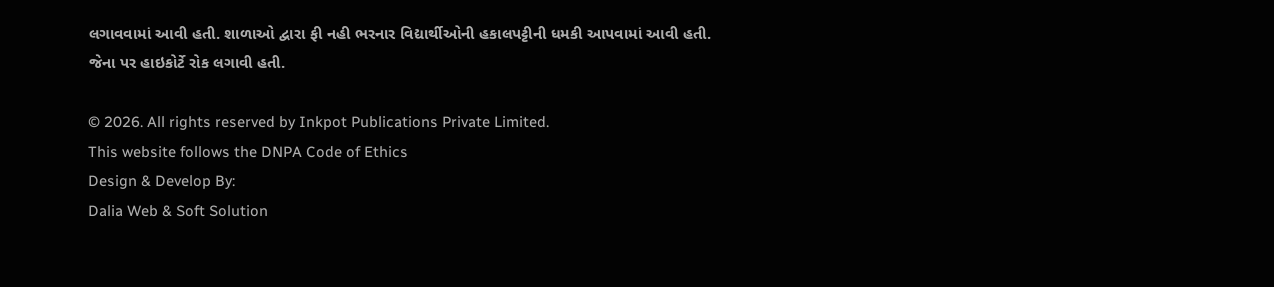લગાવવામાં આવી હતી. શાળાઓ દ્વારા ફી નહી ભરનાર વિદ્યાર્થીઓની હકાલપટ્ટીની ધમકી આપવામાં આવી હતી. જેના પર હાઇકોર્ટે રોક લગાવી હતી.

© 2026. All rights reserved by Inkpot Publications Private Limited.
This website follows the DNPA Code of Ethics
Design & Develop By:
Dalia Web & Soft Solution